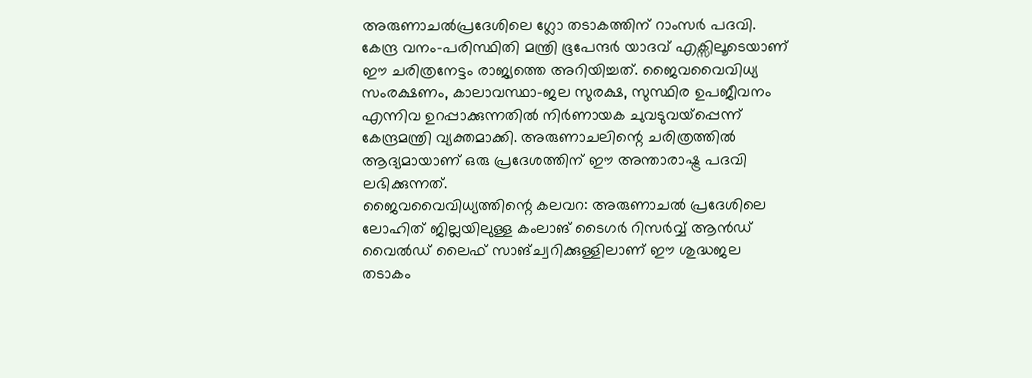അരുണാചൽപ്രദേശിലെ ഗ്ലോ തടാകത്തിന് റാംസർ പദവി. കേന്ദ്ര വനം-പരിസ്ഥിതി മന്ത്രി ഭൂപേന്ദർ യാദവ് എക്സിലൂടെയാണ് ഈ ചരിത്രനേട്ടം രാജ്യത്തെ അറിയിച്ചത്. ജൈവവൈവിധ്യ സംരക്ഷണം, കാലാവസ്ഥാ-ജല സുരക്ഷ, സുസ്ഥിര ഉപജീവനം എന്നിവ ഉറപ്പാക്കുന്നതിൽ നിർണായക ചുവടുവയ്പ്പെന്ന് കേന്ദ്രമന്ത്രി വ്യക്തമാക്കി. അരുണാചലിന്റെ ചരിത്രത്തിൽ ആദ്യമായാണ് ഒരു പ്രദേശത്തിന് ഈ അന്താരാഷ്ട്ര പദവി ലഭിക്കുന്നത്.
ജൈവവൈവിധ്യത്തിന്റെ കലവറ: അരുണാചൽ പ്രദേശിലെ ലോഹിത് ജില്ലയിലുള്ള കംലാങ് ടൈഗർ റിസർവ്വ് ആൻഡ് വൈൽഡ് ലൈഫ് സാങ്ച്വറിക്കുള്ളിലാണ് ഈ ശുദ്ധജല തടാകം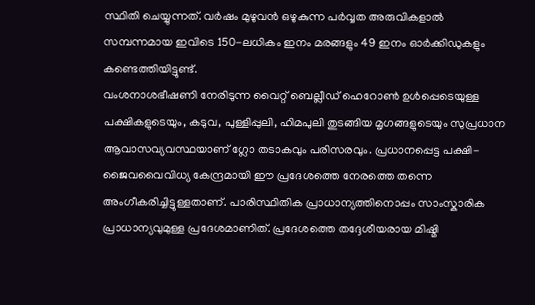സ്ഥിതി ചെയ്യുന്നത്. വർഷം മുഴുവൻ ഒഴുകുന്ന പർവ്വത അരുവികളാൽ സമ്പന്നമായ ഇവിടെ 150-ലധികം ഇനം മരങ്ങളും 49 ഇനം ഓർക്കിഡുകളും കണ്ടെത്തിയിട്ടുണ്ട്.
വംശനാശഭീഷണി നേരിടുന്ന വൈറ്റ് ബെല്ലീഡ് ഹെറോൺ ഉൾപ്പെടെയുള്ള പക്ഷികളുടെയും, കടുവ, പുള്ളിപ്പുലി, ഹിമപുലി തുടങ്ങിയ മൃഗങ്ങളുടെയും സുപ്രധാന ആവാസവ്യവസ്ഥയാണ് ഗ്ലോ തടാകവും പരിസരവും. പ്രധാനപ്പെട്ട പക്ഷി-ജൈവവൈവിധ്യ കേന്ദ്രമായി ഈ പ്രദേശത്തെ നേരത്തെ തന്നെ അംഗീകരിച്ചിട്ടുള്ളതാണ്. പാരിസ്ഥിതിക പ്രാധാന്യത്തിനൊപ്പം സാംസ്കാരിക പ്രാധാന്യവുമുള്ള പ്രദേശമാണിത്. പ്രദേശത്തെ തദ്ദേശീയരായ മിഷ്മി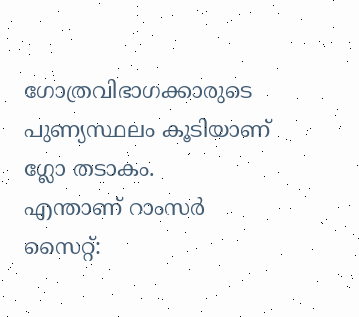ഗോത്രവിഭാഗക്കാരുടെ പുണ്യസ്ഥലം കൂടിയാണ് ഗ്ലോ തടാകം.
എന്താണ് റാംസർ സൈറ്റ്: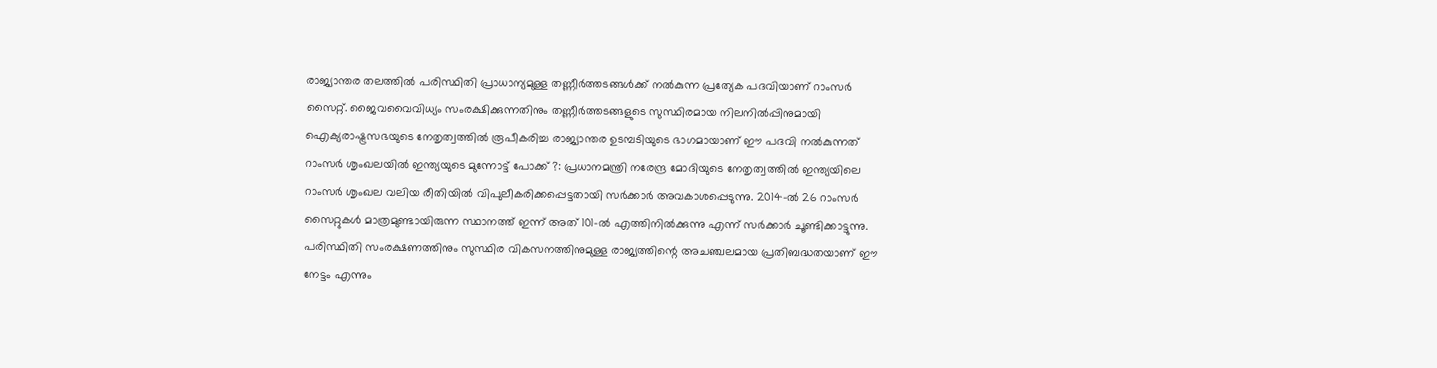രാജ്യാന്തര തലത്തിൽ പരിസ്ഥിതി പ്രാധാന്യമുള്ള തണ്ണീർത്തടങ്ങൾക്ക് നൽകുന്ന പ്രത്യേക പദവിയാണ് റാംസർ സൈറ്റ്. ജൈവവൈവിധ്യം സംരക്ഷിക്കുന്നതിനും തണ്ണീർത്തടങ്ങളുടെ സുസ്ഥിരമായ നിലനിൽപ്പിനുമായി ഐക്യരാഷ്ട്രസഭയുടെ നേതൃത്വത്തിൽ രൂപീകരിച്ച രാജ്യാന്തര ഉടമ്പടിയുടെ ഭാഗമായാണ് ഈ പദവി നൽകുന്നത്
റാംസർ ശൃംഖലയിൽ ഇന്ത്യയുടെ മുന്നോട്ട് പോക്ക് ?: പ്രധാനമന്ത്രി നരേന്ദ്ര മോദിയുടെ നേതൃത്വത്തിൽ ഇന്ത്യയിലെ റാംസർ ശൃംഖല വലിയ രീതിയിൽ വിപുലീകരിക്കപ്പെട്ടതായി സർക്കാർ അവകാശപ്പെടുന്നു. 2014-ൽ 26 റാംസർ സൈറ്റുകൾ മാത്രമുണ്ടായിരുന്ന സ്ഥാനത്ത് ഇന്ന് അത് 101-ൽ എത്തിനിൽക്കുന്നു എന്ന് സർക്കാർ ചൂണ്ടിക്കാട്ടുന്നു. പരിസ്ഥിതി സംരക്ഷണത്തിനും സുസ്ഥിര വികസനത്തിനുമുള്ള രാജ്യത്തിന്റെ അചഞ്ചലമായ പ്രതിബദ്ധതയാണ് ഈ നേട്ടം എന്നും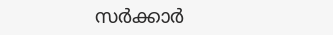സർക്കാർ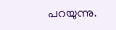പറയുന്നു.